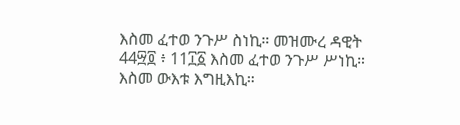እስመ ፈተወ ንጉሥ ስነኪ። መዝሙረ ዳዊት 44፵፬ ፥ 11፲፩ እስመ ፈተወ ንጉሥ ሥነኪ። እስመ ውእቱ እግዚእኪ።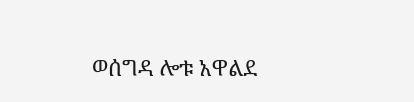ወሰግዳ ሎቱ አዋልደ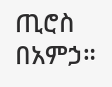ጢሮስ በአምኃ።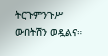ትርጉምንጉሥ ውበትሽን ወዷልና።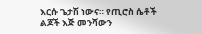እርሱ ጌታሽ ነውና። የጢሮስ ሴቶች ልጆች እጅ መንሻውን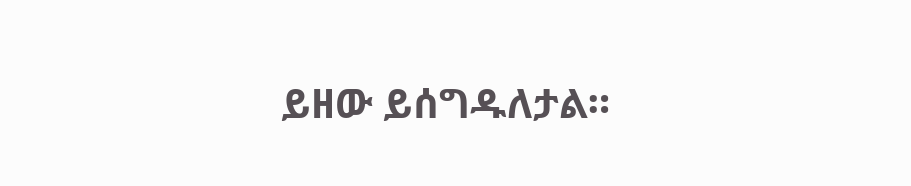ይዘው ይሰግዱለታል።